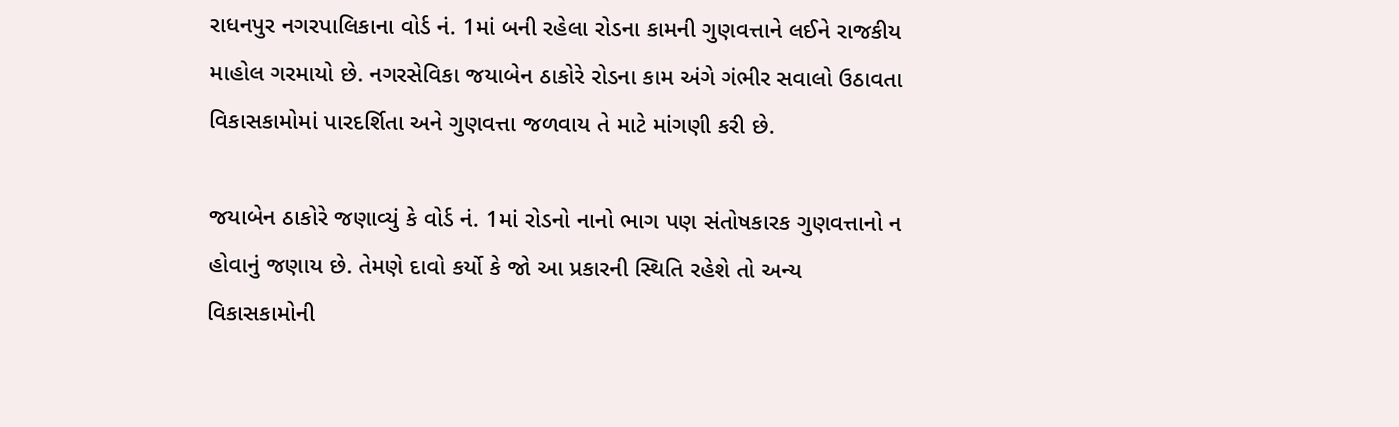રાધનપુર નગરપાલિકાના વોર્ડ નં. 1માં બની રહેલા રોડના કામની ગુણવત્તાને લઈને રાજકીય માહોલ ગરમાયો છે. નગરસેવિકા જયાબેન ઠાકોરે રોડના કામ અંગે ગંભીર સવાલો ઉઠાવતા વિકાસકામોમાં પારદર્શિતા અને ગુણવત્તા જળવાય તે માટે માંગણી કરી છે.

જયાબેન ઠાકોરે જણાવ્યું કે વોર્ડ નં. 1માં રોડનો નાનો ભાગ પણ સંતોષકારક ગુણવત્તાનો ન હોવાનું જણાય છે. તેમણે દાવો કર્યો કે જો આ પ્રકારની સ્થિતિ રહેશે તો અન્ય વિકાસકામોની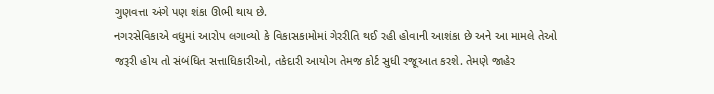ગુણવત્તા અંગે પણ શંકા ઊભી થાય છે.
નગરસેવિકાએ વધુમાં આરોપ લગાવ્યો કે વિકાસકામોમાં ગેરરીતિ થઈ રહી હોવાની આશંકા છે અને આ મામલે તેઓ જરૂરી હોય તો સંબંધિત સત્તાધિકારીઓ, તકેદારી આયોગ તેમજ કોર્ટ સુધી રજૂઆત કરશે. તેમણે જાહેર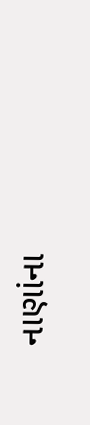નાણાંના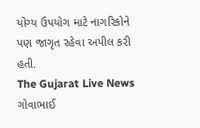યોગ્ય ઉપયોગ માટે નાગરિકોને પણ જાગૃત રહેવા અપીલ કરી હતી.
The Gujarat Live News ગોવાભાઈ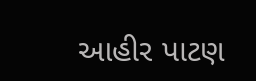આહીર પાટણ